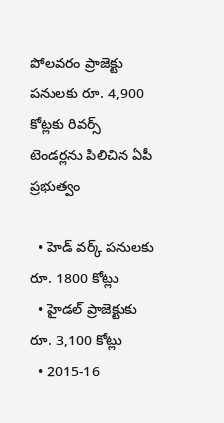పోలవరం ప్రాజెక్టు పనులకు రూ. 4,900 కోట్లకు రివర్స్ టెండర్లను పిలిచిన ఏపీ ప్రభుత్వం

  • హెడ్ వర్క్ పనులకు రూ. 1800 కోట్లు
  • హైడల్ ప్రాజెక్టుకు రూ. 3,100 కోట్లు
  • 2015-16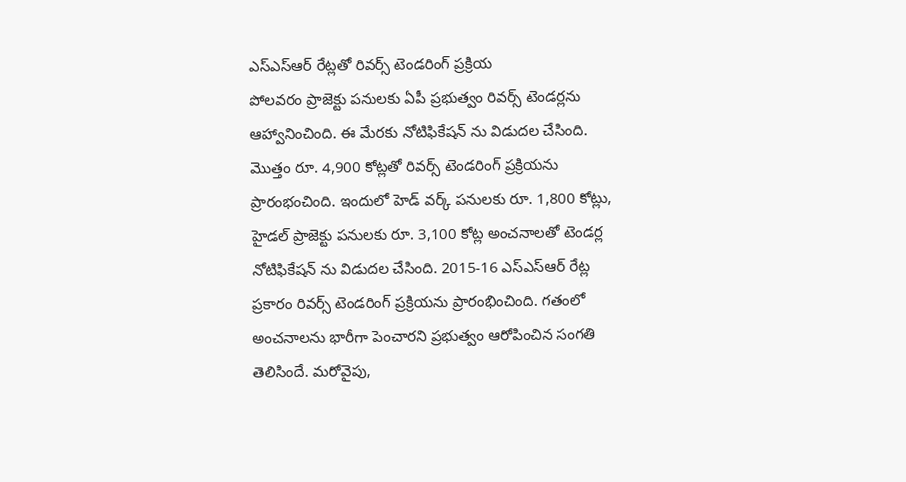ఎస్ఎస్ఆర్ రేట్లతో రివర్స్ టెండరింగ్ ప్రక్రియ
పోలవరం ప్రాజెక్టు పనులకు ఏపీ ప్రభుత్వం రివర్స్ టెండర్లను ఆహ్వానించింది. ఈ మేరకు నోటిఫికేషన్ ను విడుదల చేసింది. మొత్తం రూ. 4,900 కోట్లతో రివర్స్ టెండరింగ్ ప్రక్రియను ప్రారంభంచింది. ఇందులో హెడ్ వర్క్ పనులకు రూ. 1,800 కోట్లు, హైడల్ ప్రాజెక్టు పనులకు రూ. 3,100 కోట్ల అంచనాలతో టెండర్ల నోటిఫికేషన్ ను విడుదల చేసింది. 2015-16 ఎస్ఎస్ఆర్ రేట్ల ప్రకారం రివర్స్ టెండరింగ్ ప్రక్రియను ప్రారంభించింది. గతంలో అంచనాలను భారీగా పెంచారని ప్రభుత్వం ఆరోపించిన సంగతి తెలిసిందే. మరోవైపు,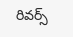రివర్స్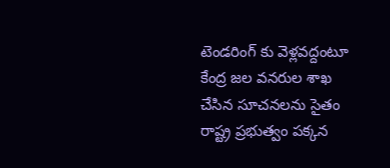టెండరింగ్ కు వెళ్లవద్దంటూ కేంద్ర జల వనరుల శాఖ చేసిన సూచనలను సైతం రాష్ట్ర ప్రభుత్వం పక్కన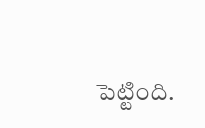పెట్టింది.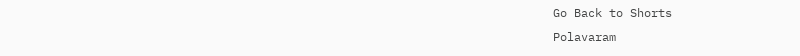Go Back to Shorts
Polavaram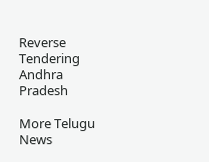Reverse Tendering
Andhra Pradesh

More Telugu News